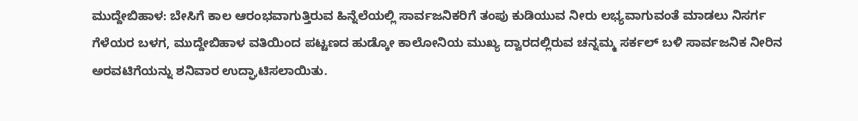ಮುದ್ದೇಬಿಹಾಳ: ಬೇಸಿಗೆ ಕಾಲ ಆರಂಭವಾಗುತ್ತಿರುವ ಹಿನ್ನೆಲೆಯಲ್ಲಿ ಸಾರ್ವಜನಿಕರಿಗೆ ತಂಪು ಕುಡಿಯುವ ನೀರು ಲಭ್ಯವಾಗುವಂತೆ ಮಾಡಲು ನಿಸರ್ಗ ಗೆಳೆಯರ ಬಳಗ, ಮುದ್ದೇಬಿಹಾಳ ವತಿಯಿಂದ ಪಟ್ಟಣದ ಹುಡ್ಕೋ ಕಾಲೋನಿಯ ಮುಖ್ಯ ದ್ವಾರದಲ್ಲಿರುವ ಚನ್ನಮ್ಮ ಸರ್ಕಲ್ ಬಳಿ ಸಾರ್ವಜನಿಕ ನೀರಿನ ಅರವಟಿಗೆಯನ್ನು ಶನಿವಾರ ಉದ್ಘಾಟಿಸಲಾಯಿತು.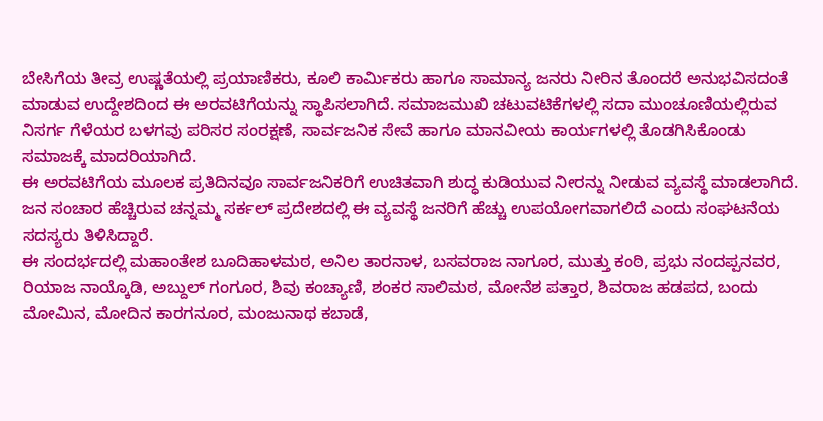ಬೇಸಿಗೆಯ ತೀವ್ರ ಉಷ್ಣತೆಯಲ್ಲಿ ಪ್ರಯಾಣಿಕರು, ಕೂಲಿ ಕಾರ್ಮಿಕರು ಹಾಗೂ ಸಾಮಾನ್ಯ ಜನರು ನೀರಿನ ತೊಂದರೆ ಅನುಭವಿಸದಂತೆ ಮಾಡುವ ಉದ್ದೇಶದಿಂದ ಈ ಅರವಟಿಗೆಯನ್ನು ಸ್ಥಾಪಿಸಲಾಗಿದೆ. ಸಮಾಜಮುಖಿ ಚಟುವಟಿಕೆಗಳಲ್ಲಿ ಸದಾ ಮುಂಚೂಣಿಯಲ್ಲಿರುವ ನಿಸರ್ಗ ಗೆಳೆಯರ ಬಳಗವು ಪರಿಸರ ಸಂರಕ್ಷಣೆ, ಸಾರ್ವಜನಿಕ ಸೇವೆ ಹಾಗೂ ಮಾನವೀಯ ಕಾರ್ಯಗಳಲ್ಲಿ ತೊಡಗಿಸಿಕೊಂಡು ಸಮಾಜಕ್ಕೆ ಮಾದರಿಯಾಗಿದೆ.
ಈ ಅರವಟಿಗೆಯ ಮೂಲಕ ಪ್ರತಿದಿನವೂ ಸಾರ್ವಜನಿಕರಿಗೆ ಉಚಿತವಾಗಿ ಶುದ್ಧ ಕುಡಿಯುವ ನೀರನ್ನು ನೀಡುವ ವ್ಯವಸ್ಥೆ ಮಾಡಲಾಗಿದೆ. ಜನ ಸಂಚಾರ ಹೆಚ್ಚಿರುವ ಚನ್ನಮ್ಮ ಸರ್ಕಲ್ ಪ್ರದೇಶದಲ್ಲಿ ಈ ವ್ಯವಸ್ಥೆ ಜನರಿಗೆ ಹೆಚ್ಚು ಉಪಯೋಗವಾಗಲಿದೆ ಎಂದು ಸಂಘಟನೆಯ ಸದಸ್ಯರು ತಿಳಿಸಿದ್ದಾರೆ.
ಈ ಸಂದರ್ಭದಲ್ಲಿ ಮಹಾಂತೇಶ ಬೂದಿಹಾಳಮಠ, ಅನಿಲ ತಾರನಾಳ, ಬಸವರಾಜ ನಾಗೂರ, ಮುತ್ತು ಕಂಠಿ, ಪ್ರಭು ನಂದಪ್ಪನವರ, ರಿಯಾಜ ನಾಯ್ಕೊಡಿ, ಅಬ್ದುಲ್ ಗಂಗೂರ, ಶಿವು ಕಂಚ್ಯಾಣಿ, ಶಂಕರ ಸಾಲಿಮಠ, ಮೋನೆಶ ಪತ್ತಾರ, ಶಿವರಾಜ ಹಡಪದ, ಬಂದು ಮೋಮಿನ, ಮೋದಿನ ಕಾರಗನೂರ, ಮಂಜುನಾಥ ಕಬಾಡೆ,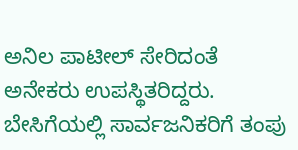ಅನಿಲ ಪಾಟೀಲ್ ಸೇರಿದಂತೆ ಅನೇಕರು ಉಪಸ್ಥಿತರಿದ್ದರು.
ಬೇಸಿಗೆಯಲ್ಲಿ ಸಾರ್ವಜನಿಕರಿಗೆ ತಂಪು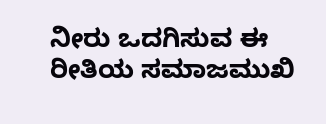ನೀರು ಒದಗಿಸುವ ಈ ರೀತಿಯ ಸಮಾಜಮುಖಿ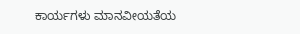ಕಾರ್ಯಗಳು ಮಾನವೀಯತೆಯ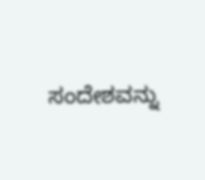ಸಂದೇಶವನ್ನು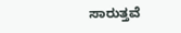ಸಾರುತ್ತವೆ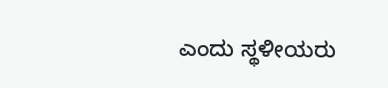ಎಂದು ಸ್ಥಳೀಯರು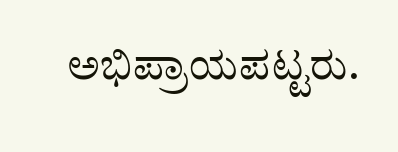ಅಭಿಪ್ರಾಯಪಟ್ಟರು.